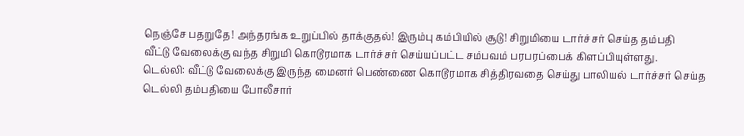நெஞ்சே பதறுதே! அந்தரங்க உறுப்பில் தாக்குதல்! இரும்பு கம்பியில் சூடு! சிறுமியை டார்ச்சர் செய்த தம்பதி
வீட்டு வேலைக்கு வந்த சிறுமி கொடூரமாக டார்ச்சர் செய்யப்பட்ட சம்பவம் பரபரப்பைக் கிளப்பியுள்ளது.
டெல்லி: வீட்டு வேலைக்கு இருந்த மைனர் பெண்ணை கொடூரமாக சித்திரவதை செய்து பாலியல் டார்ச்சர் செய்த டெல்லி தம்பதியை போலீசார்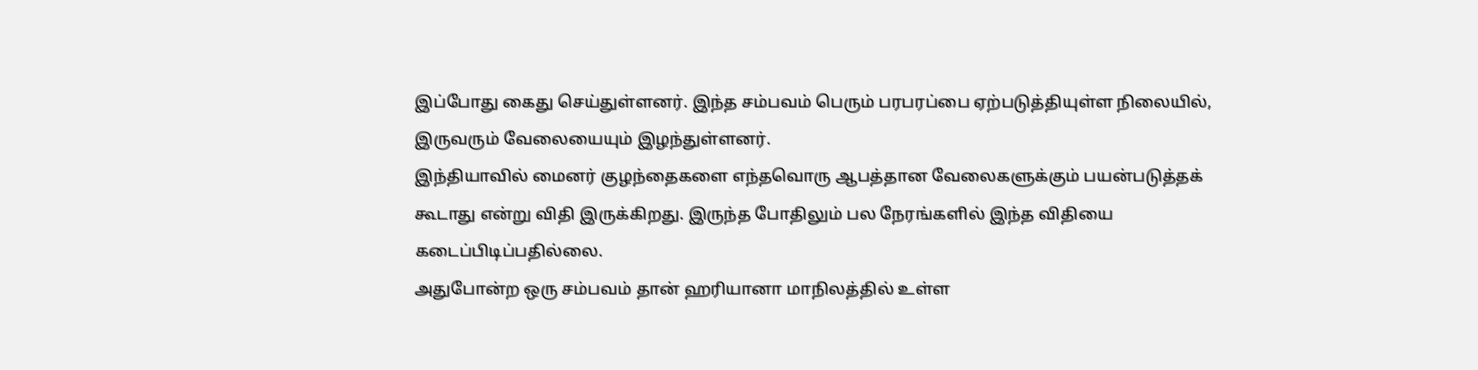இப்போது கைது செய்துள்ளனர். இந்த சம்பவம் பெரும் பரபரப்பை ஏற்படுத்தியுள்ள நிலையில், இருவரும் வேலையையும் இழந்துள்ளனர்.
இந்தியாவில் மைனர் குழந்தைகளை எந்தவொரு ஆபத்தான வேலைகளுக்கும் பயன்படுத்தக் கூடாது என்று விதி இருக்கிறது. இருந்த போதிலும் பல நேரங்களில் இந்த விதியை கடைப்பிடிப்பதில்லை.
அதுபோன்ற ஒரு சம்பவம் தான் ஹரியானா மாநிலத்தில் உள்ள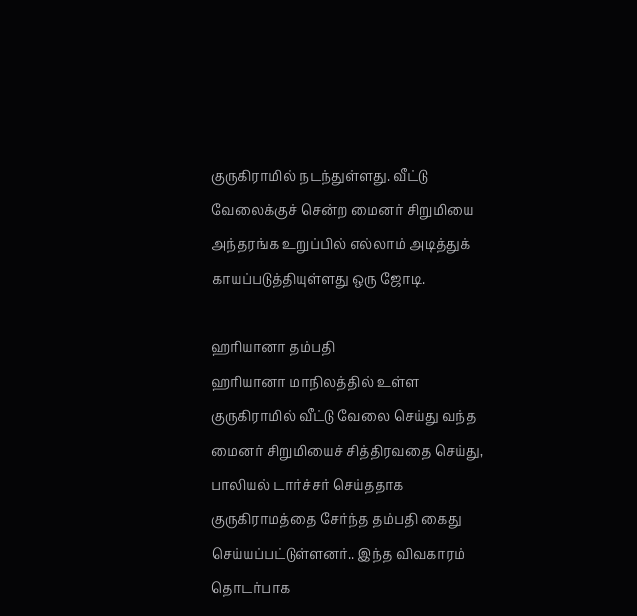குருகிராமில் நடந்துள்ளது. வீட்டு வேலைக்குச் சென்ற மைனர் சிறுமியை அந்தரங்க உறுப்பில் எல்லாம் அடித்துக் காயப்படுத்தியுள்ளது ஒரு ஜோடி.

ஹரியானா தம்பதி
ஹரியானா மாநிலத்தில் உள்ள குருகிராமில் வீட்டு வேலை செய்து வந்த மைனர் சிறுமியைச் சித்திரவதை செய்து, பாலியல் டார்ச்சர் செய்ததாக குருகிராமத்தை சேர்ந்த தம்பதி கைது செய்யப்பட்டுள்ளனர்.. இந்த விவகாரம் தொடர்பாக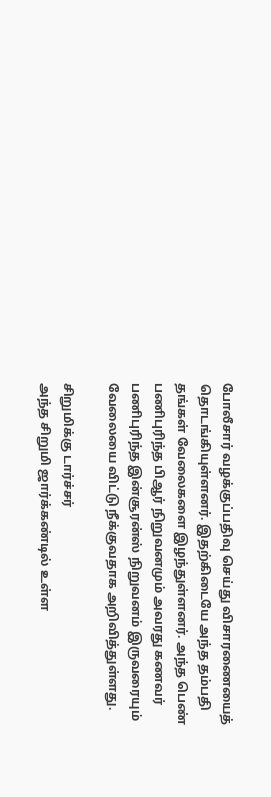போலீசார் வழக்குப்பதிவு செய்து விசாரணையைத் தொடங்கியுள்ளனர். இதற்கிடையே அந்த தம்பதி தங்கள் வேலைகளை இழந்துள்ளனர். அந்த பெண் பணிபுரிந்த பிஆர் நிறுவனமும் அவரது கணவர் பணிபுரிந்த இன்சூரன்ஸ் நிறுவனம் இருவரையும் வேலையை விட்டு நீக்குவதாக அறிவித்துள்ளது.

சிறுமிக்கு டார்ச்சர்
அந்த சிறுமி ஜார்க்கண்டில் உள்ள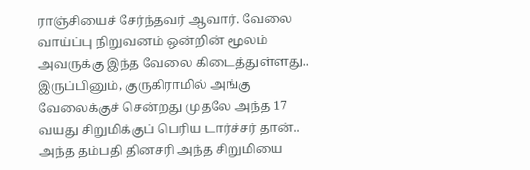ராஞ்சியைச் சேர்ந்தவர் ஆவார். வேலை வாய்ப்பு நிறுவனம் ஒன்றின் மூலம் அவருக்கு இந்த வேலை கிடைத்துள்ளது.. இருப்பினும், குருகிராமில் அங்கு வேலைக்குச் சென்றது முதலே அந்த 17 வயது சிறுமிக்குப் பெரிய டார்ச்சர் தான்.. அந்த தம்பதி தினசரி அந்த சிறுமியை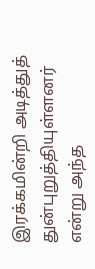இரக்கமின்றி அடித்துத் துன்புறுத்தியுள்ளனர் என்று அந்த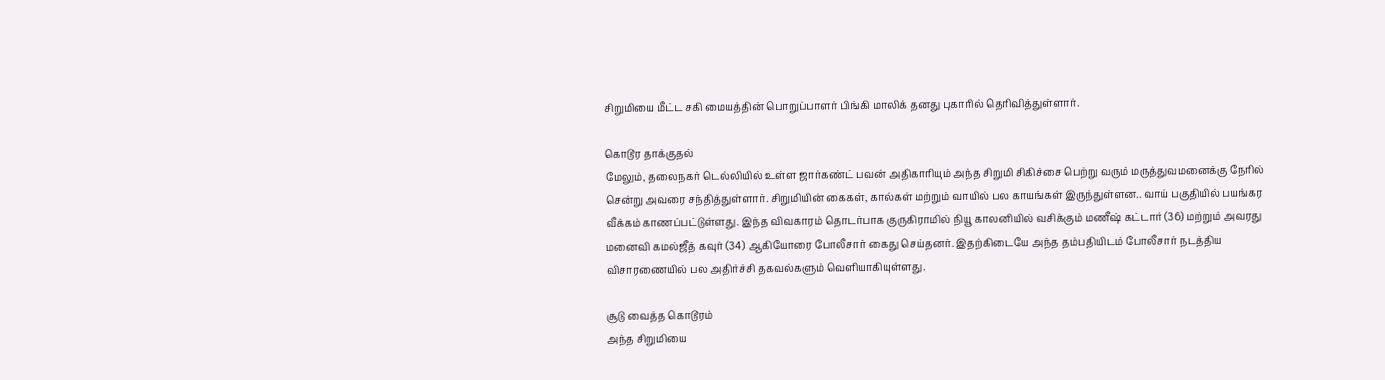சிறுமியை மீட்ட சகி மையத்தின் பொறுப்பாளர் பிங்கி மாலிக் தனது புகாரில் தெரிவித்துள்ளார்.

கொடூர தாக்குதல்
மேலும், தலைநகர் டெல்லியில் உள்ள ஜார்கண்ட் பவன் அதிகாரியும் அந்த சிறுமி சிகிச்சை பெற்று வரும் மருத்துவமனைக்கு நேரில் சென்று அவரை சந்தித்துள்ளார். சிறுமியின் கைகள், கால்கள் மற்றும் வாயில் பல காயங்கள் இருந்துள்ளன.. வாய் பகுதியில் பயங்கர வீக்கம் காணப்பட்டுள்ளது. இந்த விவகாரம் தொடர்பாக குருகிராமில் நியூ காலனியில் வசிக்கும் மணீஷ் கட்டார் (36) மற்றும் அவரது மனைவி கமல்ஜீத் கவுர் (34) ஆகியோரை போலீசார் கைது செய்தனர். இதற்கிடையே அந்த தம்பதியிடம் போலீசார் நடத்திய விசாரணையில் பல அதிர்ச்சி தகவல்களும் வெளியாகியுள்ளது.

சூடு வைத்த கொடூரம்
அந்த சிறுமியை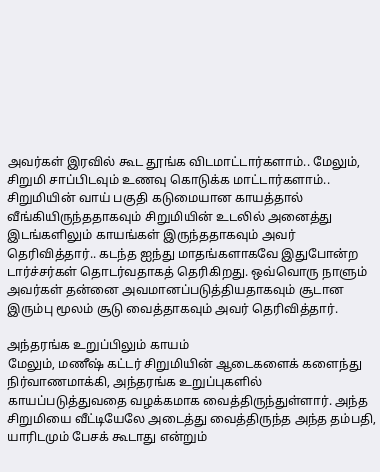அவர்கள் இரவில் கூட தூங்க விடமாட்டார்களாம்.. மேலும், சிறுமி சாப்பிடவும் உணவு கொடுக்க மாட்டார்களாம்.. சிறுமியின் வாய் பகுதி கடுமையான காயத்தால் வீங்கியிருந்ததாகவும் சிறுமியின் உடலில் அனைத்து இடங்களிலும் காயங்கள் இருந்ததாகவும் அவர் தெரிவித்தார்.. கடந்த ஐந்து மாதங்களாகவே இதுபோன்ற டார்ச்சர்கள் தொடர்வதாகத் தெரிகிறது. ஒவ்வொரு நாளும் அவர்கள் தன்னை அவமானப்படுத்தியதாகவும் சூடான இரும்பு மூலம் சூடு வைத்தாகவும் அவர் தெரிவித்தார்.

அந்தரங்க உறுப்பிலும் காயம்
மேலும், மணீஷ் கட்டர் சிறுமியின் ஆடைகளைக் களைந்து நிர்வாணமாக்கி, அந்தரங்க உறுப்புகளில் காயப்படுத்துவதை வழக்கமாக வைத்திருந்துள்ளார். அந்த சிறுமியை வீட்டியேலே அடைத்து வைத்திருந்த அந்த தம்பதி, யாரிடமும் பேசக் கூடாது என்றும்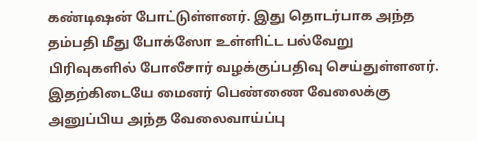கண்டிஷன் போட்டுள்ளனர். இது தொடர்பாக அந்த தம்பதி மீது போக்ஸோ உள்ளிட்ட பல்வேறு பிரிவுகளில் போலீசார் வழக்குப்பதிவு செய்துள்ளனர். இதற்கிடையே மைனர் பெண்ணை வேலைக்கு அனுப்பிய அந்த வேலைவாய்ப்பு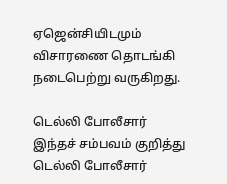ஏஜென்சியிடமும் விசாரணை தொடங்கி நடைபெற்று வருகிறது.

டெல்லி போலீசார்
இந்தச் சம்பவம் குறித்து டெல்லி போலீசார்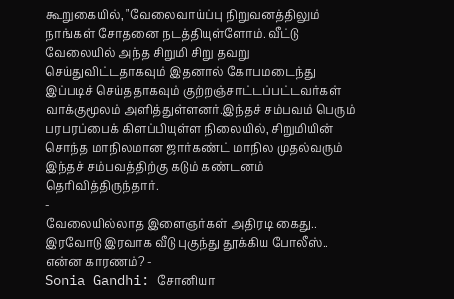கூறுகையில், "வேலைவாய்ப்பு நிறுவனத்திலும் நாங்கள் சோதனை நடத்தியுள்ளோம். வீட்டு வேலையில் அந்த சிறுமி சிறு தவறு செய்துவிட்டதாகவும் இதனால் கோபமடைந்து இப்படிச் செய்ததாகவும் குற்றஞ்சாட்டப்பட்டவர்கள் வாக்குமூலம் அளித்துள்ளனர்.இந்தச் சம்பவம் பெரும் பரபரப்பைக் கிளப்பியுள்ள நிலையில், சிறுமியின் சொந்த மாநிலமான ஜார்கண்ட் மாநில முதல்வரும் இந்தச் சம்பவத்திற்கு கடும் கண்டனம் தெரிவித்திருந்தார்.
-
வேலையில்லாத இளைஞர்கள் அதிரடி கைது.. இரவோடு இரவாக வீடு புகுந்து தூக்கிய போலீஸ்.. என்ன காரணம்? -
Sonia Gandhi: சோனியா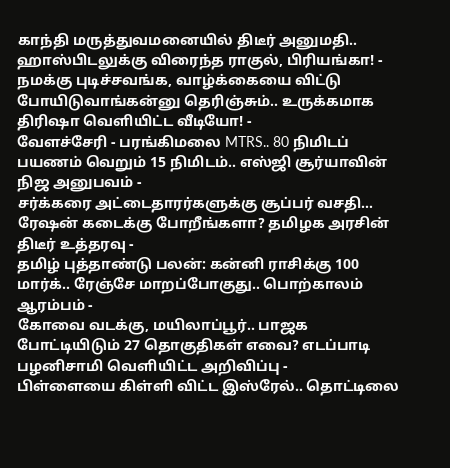காந்தி மருத்துவமனையில் திடீர் அனுமதி.. ஹாஸ்பிடலுக்கு விரைந்த ராகுல், பிரியங்கா! -
நமக்கு புடிச்சவங்க, வாழ்க்கையை விட்டு போயிடுவாங்கன்னு தெரிஞ்சும்.. உருக்கமாக திரிஷா வெளியிட்ட வீடியோ! -
வேளச்சேரி - பரங்கிமலை MTRS.. 80 நிமிடப் பயணம் வெறும் 15 நிமிடம்.. எஸ்ஜி சூர்யாவின் நிஜ அனுபவம் -
சர்க்கரை அட்டைதாரர்களுக்கு சூப்பர் வசதி… ரேஷன் கடைக்கு போறீங்களா? தமிழக அரசின் திடீர் உத்தரவு -
தமிழ் புத்தாண்டு பலன்: கன்னி ராசிக்கு 100 மார்க்.. ரேஞ்சே மாறப்போகுது.. பொற்காலம் ஆரம்பம் -
கோவை வடக்கு, மயிலாப்பூர்.. பாஜக போட்டியிடும் 27 தொகுதிகள் எவை? எடப்பாடி பழனிசாமி வெளியிட்ட அறிவிப்பு -
பிள்ளையை கிள்ளி விட்ட இஸ்ரேல்.. தொட்டிலை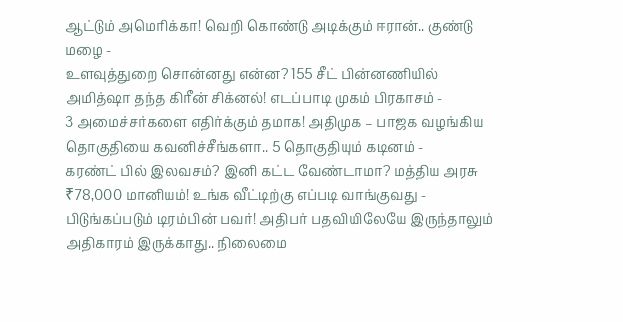ஆட்டும் அமெரிக்கா! வெறி கொண்டு அடிக்கும் ஈரான்.. குண்டு மழை -
உளவுத்துறை சொன்னது என்ன? 155 சீட் பின்னணியில் அமித்ஷா தந்த கிரீன் சிக்னல்! எடப்பாடி முகம் பிரகாசம் -
3 அமைச்சர்களை எதிர்க்கும் தமாக! அதிமுக – பாஜக வழங்கிய தொகுதியை கவனிச்சீங்களா.. 5 தொகுதியும் கடினம் -
கரண்ட் பில் இலவசம்? இனி கட்ட வேண்டாமா? மத்திய அரசு ₹78,000 மானியம்! உங்க வீட்டிற்கு எப்படி வாங்குவது -
பிடுங்கப்படும் டிரம்பின் பவர்! அதிபர் பதவியிலேயே இருந்தாலும் அதிகாரம் இருக்காது.. நிலைமை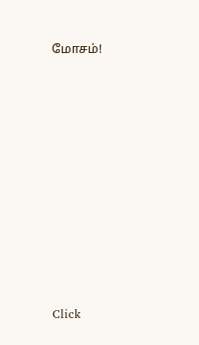மோசம்!












Click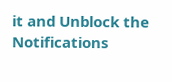it and Unblock the Notifications